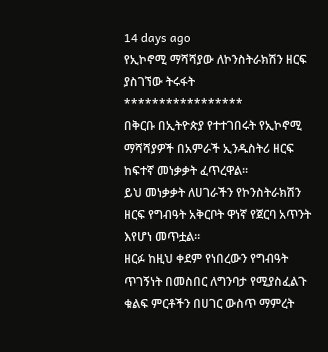14 days ago
የኢኮኖሚ ማሻሻያው ለኮንስትራክሽን ዘርፍ ያስገኘው ትሩፋት
*****************
በቅርቡ በኢትዮጵያ የተተገበሩት የኢኮኖሚ ማሻሻያዎች በአምራች ኢንዱስትሪ ዘርፍ ከፍተኛ መነቃቃት ፈጥረዋል።
ይህ መነቃቃት ለሀገራችን የኮንስትራክሽን ዘርፍ የግብዓት አቅርቦት ዋነኛ የጀርባ አጥንት እየሆነ መጥቷል።
ዘርፉ ከዚህ ቀደም የነበረውን የግብዓት ጥገኝነት በመስበር ለግንባታ የሚያስፈልጉ ቁልፍ ምርቶችን በሀገር ውስጥ ማምረት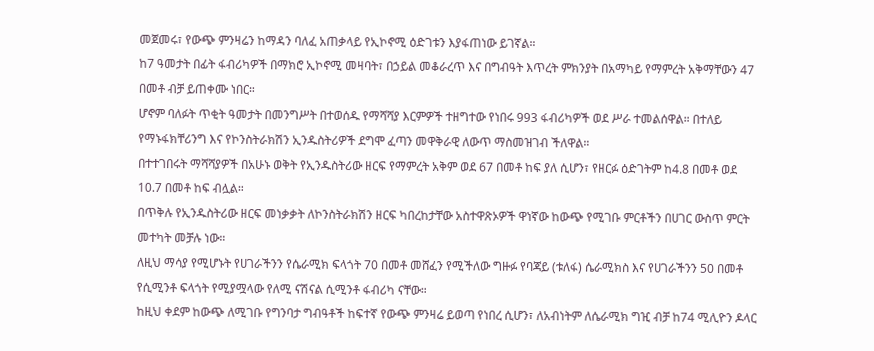መጀመሩ፣ የውጭ ምንዛሬን ከማዳን ባለፈ አጠቃላይ የኢኮኖሚ ዕድገቱን እያፋጠነው ይገኛል።
ከ7 ዓመታት በፊት ፋብሪካዎች በማክሮ ኢኮኖሚ መዛባት፣ በኃይል መቆራረጥ እና በግብዓት እጥረት ምክንያት በአማካይ የማምረት አቅማቸውን 47 በመቶ ብቻ ይጠቀሙ ነበር።
ሆኖም ባለፉት ጥቂት ዓመታት በመንግሥት በተወሰዱ የማሻሻያ እርምዎች ተዘግተው የነበሩ 993 ፋብሪካዎች ወደ ሥራ ተመልሰዋል። በተለይ የማኑፋክቸሪንግ እና የኮንስትራክሽን ኢንዱስትሪዎች ደግሞ ፈጣን መዋቅራዊ ለውጥ ማስመዝገብ ችለዋል።
በተተገበሩት ማሻሻያዎች በአሁኑ ወቅት የኢንዱስትሪው ዘርፍ የማምረት አቅም ወደ 67 በመቶ ከፍ ያለ ሲሆን፣ የዘርፉ ዕድገትም ከ4.8 በመቶ ወደ 10.7 በመቶ ከፍ ብሏል።
በጥቅሉ የኢንዱስትሪው ዘርፍ መነቃቃት ለኮንስትራክሽን ዘርፍ ካበረከታቸው አስተዋጽኦዎች ዋነኛው ከውጭ የሚገቡ ምርቶችን በሀገር ውስጥ ምርት መተካት መቻሉ ነው።
ለዚህ ማሳያ የሚሆኑት የሀገራችንን የሴራሚክ ፍላጎት 70 በመቶ መሸፈን የሚችለው ግዙፉ የባጃይ (ቱለፋ) ሴራሚክስ እና የሀገራችንን 50 በመቶ የሲሚንቶ ፍላጎት የሚያሟላው የለሚ ናሽናል ሲሚንቶ ፋብሪካ ናቸው።
ከዚህ ቀደም ከውጭ ለሚገቡ የግንባታ ግብዓቶች ከፍተኛ የውጭ ምንዛሬ ይወጣ የነበረ ሲሆን፣ ለአብነትም ለሴራሚክ ግዢ ብቻ ከ74 ሚሊዮን ዶላር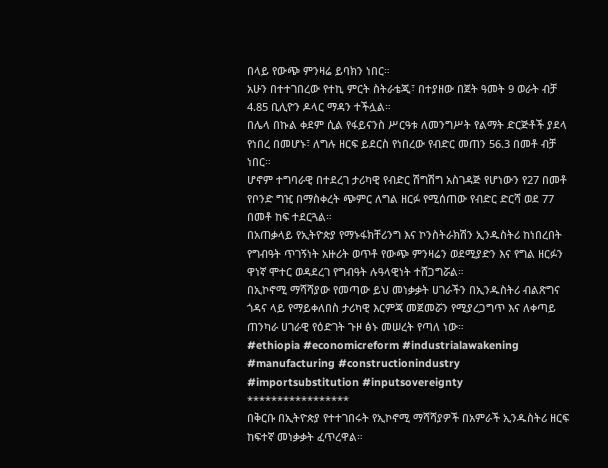በላይ የውጭ ምንዛሬ ይባክን ነበር።
አሁን በተተገበረው የተኪ ምርት ስትራቴጂ፣ በተያዘው በጀት ዓመት 9 ወራት ብቻ 4.85 ቢሊዮን ዶላር ማዳን ተችሏል።
በሌላ በኩል ቀደም ሲል የፋይናንስ ሥርዓቱ ለመንግሥት የልማት ድርጅቶች ያደላ የነበረ በመሆኑ፣ ለግሉ ዘርፍ ይደርስ የነበረው የብድር መጠን 56.3 በመቶ ብቻ ነበር።
ሆኖም ተግባራዊ በተደረገ ታሪካዊ የብድር ሽግሽግ አስገዳጅ የሆነውን የ27 በመቶ የቦንድ ግዢ በማስቀረት ጭምር ለግል ዘርፉ የሚሰጠው የብድር ድርሻ ወደ 77 በመቶ ከፍ ተደርጓል።
በአጠቃላይ የኢትዮጵያ የማኑፋክቸሪንግ እና ኮንስትራክሽን ኢንዱስትሪ ከነበረበት የግብዓት ጥገኝነት አዙሪት ወጥቶ የውጭ ምንዛሬን ወደሚያድን እና የግል ዘርፉን ዋነኛ ሞተር ወዳደረገ የግብዓት ሉዓላዊነት ተሸጋግሯል።
በኢኮኖሚ ማሻሻያው የመጣው ይህ መነቃቃት ሀገራችን በኢንዱስትሪ ብልጽግና ጎዳና ላይ የማይቀለበስ ታሪካዊ እርምጃ መጀመሯን የሚያረጋግጥ እና ለቀጣይ ጠንካራ ሀገራዊ የዕድገት ጉዞ ፅኑ መሠረት የጣለ ነው።
#ethiopia #economicreform #industrialawakening #manufacturing #constructionindustry #importsubstitution #inputsovereignty
*****************
በቅርቡ በኢትዮጵያ የተተገበሩት የኢኮኖሚ ማሻሻያዎች በአምራች ኢንዱስትሪ ዘርፍ ከፍተኛ መነቃቃት ፈጥረዋል።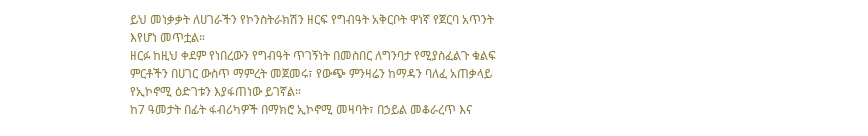ይህ መነቃቃት ለሀገራችን የኮንስትራክሽን ዘርፍ የግብዓት አቅርቦት ዋነኛ የጀርባ አጥንት እየሆነ መጥቷል።
ዘርፉ ከዚህ ቀደም የነበረውን የግብዓት ጥገኝነት በመስበር ለግንባታ የሚያስፈልጉ ቁልፍ ምርቶችን በሀገር ውስጥ ማምረት መጀመሩ፣ የውጭ ምንዛሬን ከማዳን ባለፈ አጠቃላይ የኢኮኖሚ ዕድገቱን እያፋጠነው ይገኛል።
ከ7 ዓመታት በፊት ፋብሪካዎች በማክሮ ኢኮኖሚ መዛባት፣ በኃይል መቆራረጥ እና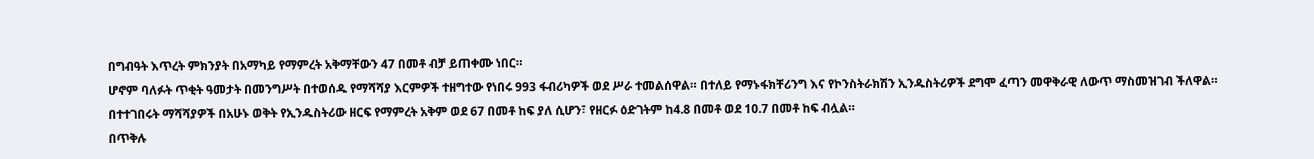በግብዓት እጥረት ምክንያት በአማካይ የማምረት አቅማቸውን 47 በመቶ ብቻ ይጠቀሙ ነበር።
ሆኖም ባለፉት ጥቂት ዓመታት በመንግሥት በተወሰዱ የማሻሻያ እርምዎች ተዘግተው የነበሩ 993 ፋብሪካዎች ወደ ሥራ ተመልሰዋል። በተለይ የማኑፋክቸሪንግ እና የኮንስትራክሽን ኢንዱስትሪዎች ደግሞ ፈጣን መዋቅራዊ ለውጥ ማስመዝገብ ችለዋል።
በተተገበሩት ማሻሻያዎች በአሁኑ ወቅት የኢንዱስትሪው ዘርፍ የማምረት አቅም ወደ 67 በመቶ ከፍ ያለ ሲሆን፣ የዘርፉ ዕድገትም ከ4.8 በመቶ ወደ 10.7 በመቶ ከፍ ብሏል።
በጥቅሉ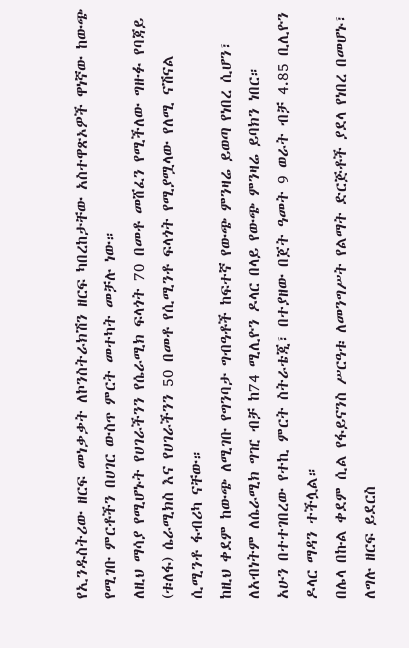የኢንዱስትሪው ዘርፍ መነቃቃት ለኮንስትራክሽን ዘርፍ ካበረከታቸው አስተዋጽኦዎች ዋነኛው ከውጭ የሚገቡ ምርቶችን በሀገር ውስጥ ምርት መተካት መቻሉ ነው።
ለዚህ ማሳያ የሚሆኑት የሀገራችንን የሴራሚክ ፍላጎት 70 በመቶ መሸፈን የሚችለው ግዙፉ የባጃይ (ቱለፋ) ሴራሚክስ እና የሀገራችንን 50 በመቶ የሲሚንቶ ፍላጎት የሚያሟላው የለሚ ናሽናል ሲሚንቶ ፋብሪካ ናቸው።
ከዚህ ቀደም ከውጭ ለሚገቡ የግንባታ ግብዓቶች ከፍተኛ የውጭ ምንዛሬ ይወጣ የነበረ ሲሆን፣ ለአብነትም ለሴራሚክ ግዢ ብቻ ከ74 ሚሊዮን ዶላር በላይ የውጭ ምንዛሬ ይባክን ነበር።
አሁን በተተገበረው የተኪ ምርት ስትራቴጂ፣ በተያዘው በጀት ዓመት 9 ወራት ብቻ 4.85 ቢሊዮን ዶላር ማዳን ተችሏል።
በሌላ በኩል ቀደም ሲል የፋይናንስ ሥርዓቱ ለመንግሥት የልማት ድርጅቶች ያደላ የነበረ በመሆኑ፣ ለግሉ ዘርፍ ይደርስ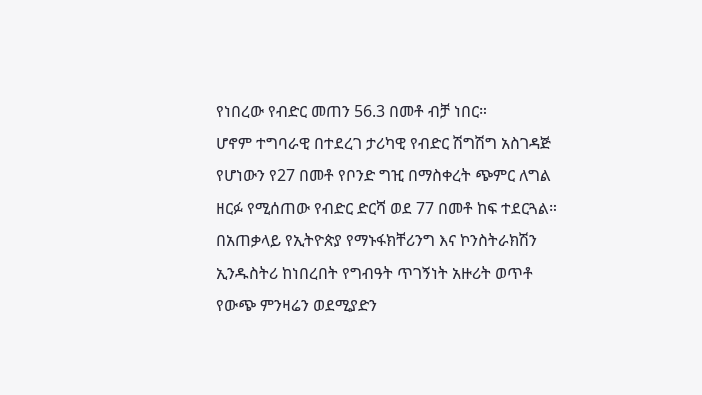የነበረው የብድር መጠን 56.3 በመቶ ብቻ ነበር።
ሆኖም ተግባራዊ በተደረገ ታሪካዊ የብድር ሽግሽግ አስገዳጅ የሆነውን የ27 በመቶ የቦንድ ግዢ በማስቀረት ጭምር ለግል ዘርፉ የሚሰጠው የብድር ድርሻ ወደ 77 በመቶ ከፍ ተደርጓል።
በአጠቃላይ የኢትዮጵያ የማኑፋክቸሪንግ እና ኮንስትራክሽን ኢንዱስትሪ ከነበረበት የግብዓት ጥገኝነት አዙሪት ወጥቶ የውጭ ምንዛሬን ወደሚያድን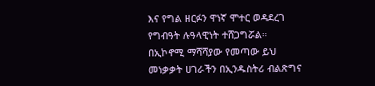እና የግል ዘርፉን ዋነኛ ሞተር ወዳደረገ የግብዓት ሉዓላዊነት ተሸጋግሯል።
በኢኮኖሚ ማሻሻያው የመጣው ይህ መነቃቃት ሀገራችን በኢንዱስትሪ ብልጽግና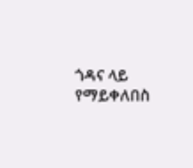ጎዳና ላይ የማይቀለበስ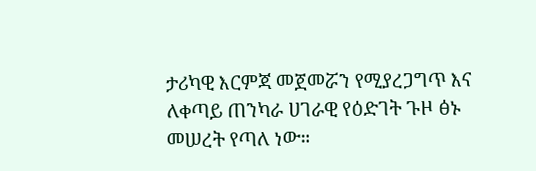ታሪካዊ እርምጃ መጀመሯን የሚያረጋግጥ እና ለቀጣይ ጠንካራ ሀገራዊ የዕድገት ጉዞ ፅኑ መሠረት የጣለ ነው።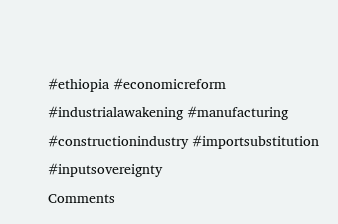#ethiopia #economicreform #industrialawakening #manufacturing #constructionindustry #importsubstitution #inputsovereignty
Comments